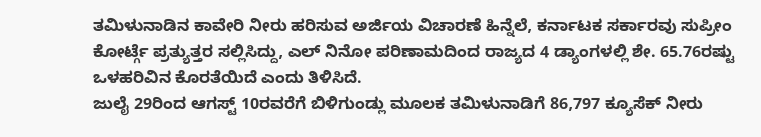ತಮಿಳುನಾಡಿನ ಕಾವೇರಿ ನೀರು ಹರಿಸುವ ಅರ್ಜಿಯ ವಿಚಾರಣೆ ಹಿನ್ನೆಲೆ, ಕರ್ನಾಟಕ ಸರ್ಕಾರವು ಸುಪ್ರೀಂ ಕೋರ್ಟ್ಗೆ ಪ್ರತ್ಯುತ್ತರ ಸಲ್ಲಿಸಿದ್ದು, ಎಲ್ ನಿನೋ ಪರಿಣಾಮದಿಂದ ರಾಜ್ಯದ 4 ಡ್ಯಾಂಗಳಲ್ಲಿ ಶೇ. 65.76ರಷ್ಟು ಒಳಹರಿವಿನ ಕೊರತೆಯಿದೆ ಎಂದು ತಿಳಿಸಿದೆ.
ಜುಲೈ 29ರಿಂದ ಆಗಸ್ಟ್ 10ರವರೆಗೆ ಬಿಳಿಗುಂಡ್ಲು ಮೂಲಕ ತಮಿಳುನಾಡಿಗೆ 86,797 ಕ್ಯೂಸೆಕ್ ನೀರು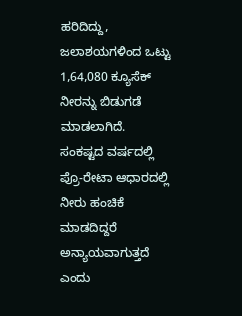ಹರಿದಿದ್ದು, ಜಲಾಶಯಗಳಿಂದ ಒಟ್ಟು 1,64,080 ಕ್ಯೂಸೆಕ್ ನೀರನ್ನು ಬಿಡುಗಡೆ ಮಾಡಲಾಗಿದೆ.
ಸಂಕಷ್ಟದ ವರ್ಷದಲ್ಲಿ ಪ್ರೊ-ರೇಟಾ ಆಧಾರದಲ್ಲಿ ನೀರು ಹಂಚಿಕೆ ಮಾಡದಿದ್ದರೆ ಅನ್ಯಾಯವಾಗುತ್ತದೆ ಎಂದು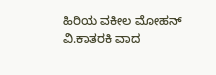ಹಿರಿಯ ವಕೀಲ ಮೋಹನ್ ವಿ.ಕಾತರಕಿ ವಾದ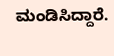ಮಂಡಿಸಿದ್ದಾರೆ.